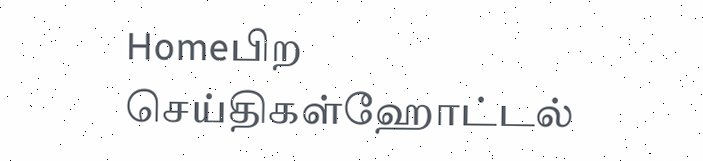Homeபிற செய்திகள்ஹோட்டல்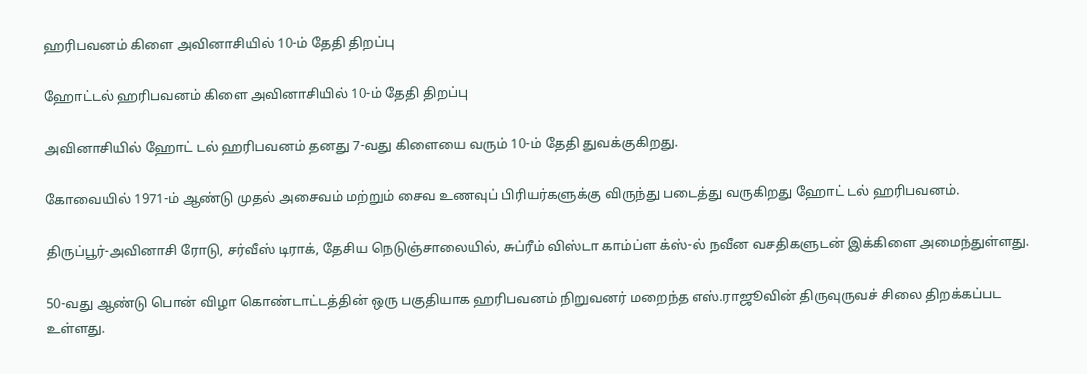ஹரிபவனம் கிளை அவினாசியில் 10-ம் தேதி திறப்பு

ஹோட்டல் ஹரிபவனம் கிளை அவினாசியில் 10-ம் தேதி திறப்பு

அவினாசியில் ஹோட் டல் ஹரிபவனம் தனது 7-வது கிளையை வரும் 10-ம் தேதி துவக்குகிறது.

கோவையில் 1971-ம் ஆண்டு முதல் அசைவம் மற்றும் சைவ உணவுப் பிரியர்களுக்கு விருந்து படைத்து வருகிறது ஹோட் டல் ஹரிபவனம்.

திருப்பூர்-அவினாசி ரோடு, சர்வீஸ் டிராக், தேசிய நெடுஞ்சாலையில், சுப்ரீம் விஸ்டா காம்ப்ள க்ஸ்-ல் நவீன வசதிகளுடன் இக்கிளை அமைந்துள்ளது.

50-வது ஆண்டு பொன் விழா கொண்டாட்டத்தின் ஒரு பகுதியாக ஹரிபவனம் நிறுவனர் மறைந்த எஸ்.ராஜூவின் திருவுருவச் சிலை திறக்கப்பட உள்ளது.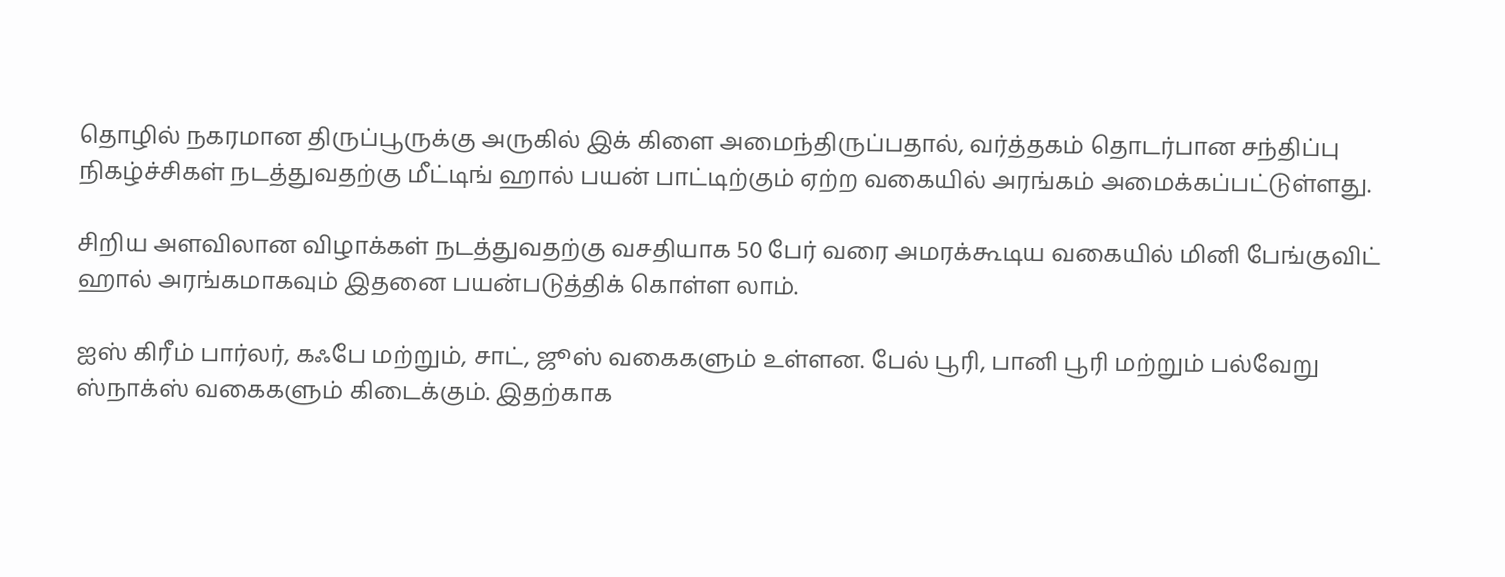தொழில் நகரமான திருப்பூருக்கு அருகில் இக் கிளை அமைந்திருப்பதால், வர்த்தகம் தொடர்பான சந்திப்பு நிகழ்ச்சிகள் நடத்துவதற்கு மீட்டிங் ஹால் பயன் பாட்டிற்கும் ஏற்ற வகையில் அரங்கம் அமைக்கப்பட்டுள்ளது.

சிறிய அளவிலான விழாக்கள் நடத்துவதற்கு வசதியாக 50 பேர் வரை அமரக்கூடிய வகையில் மினி பேங்குவிட் ஹால் அரங்கமாகவும் இதனை பயன்படுத்திக் கொள்ள லாம்.

ஐஸ் கிரீம் பார்லர், கஃபே மற்றும், சாட், ஜூஸ் வகைகளும் உள்ளன. பேல் பூரி, பானி பூரி மற்றும் பல்வேறு ஸ்நாக்ஸ் வகைகளும் கிடைக்கும். இதற்காக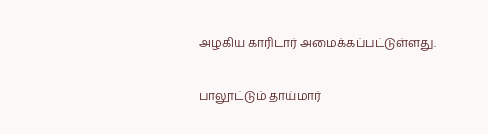அழகிய காரிடார் அமைக்கப்பட்டுள்ளது.

பாலூட்டும் தாய்மார்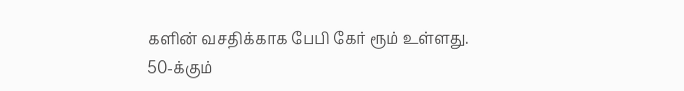களின் வசதிக்காக பேபி கேர் ரூம் உள்ளது.
50-க்கும்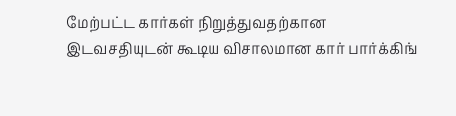மேற்பட்ட கார்கள் நிறுத்துவதற்கான இடவசதியுடன் கூடிய விசாலமான கார் பார்க்கிங்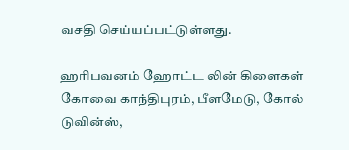வசதி செய்யப்பட்டுள்ளது.

ஹரிபவனம் ஹோட்ட லின் கிளைகள் கோவை காந்திபுரம், பீளமேடு, கோல் டுவின்ஸ்,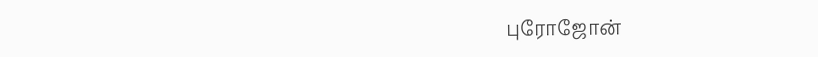புரோஜோன்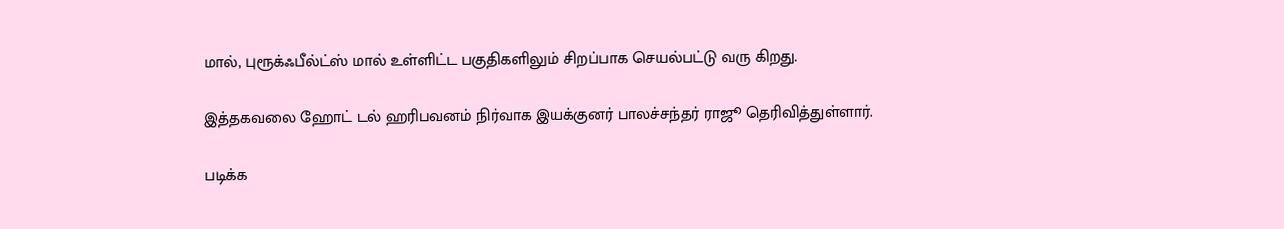மால், புரூக்ஃபீல்ட்ஸ் மால் உள்ளிட்ட பகுதிகளிலும் சிறப்பாக செயல்பட்டு வரு கிறது.

இத்தகவலை ஹோட் டல் ஹரிபவனம் நிர்வாக இயக்குனர் பாலச்சந்தர் ராஜூ தெரிவித்துள்ளார்.

படிக்க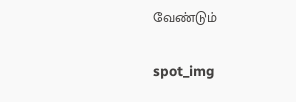வேண்டும்

spot_img